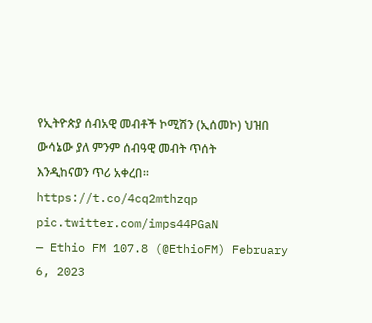የኢትዮጵያ ሰብአዊ መብቶች ኮሚሽን (ኢሰመኮ) ህዝበ ውሳኔው ያለ ምንም ሰብዓዊ መብት ጥሰት እንዲከናወን ጥሪ አቀረበ፡፡https://t.co/4cq2mthzqp pic.twitter.com/imps44PGaN
— Ethio FM 107.8 (@EthioFM) February 6, 2023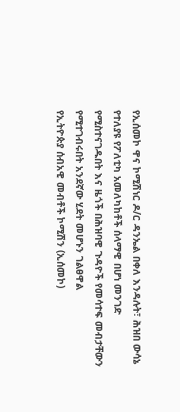የኢሰመኮ ዋና ኮሚሽነር ዶ/ር ዳንኤል በቀለ እንዳሉት፣ ሕዝበ ውሳኔ የተለያዩ የፖለቲካ አመለካከቶች ሰላማዊ በሆነ መንገድ የሚስተናገዱበት እና ዜጎች በሕዝባዊ ጉዳዮች የመሳተፍ መብታቸውን የሚተገብሩበት አንደኛው ሂደት መሆኑን ገልፀዋል
የኢትዮጵያ ሰብአዊ መብቶች ኮሚሽን (ኢሰመኮ)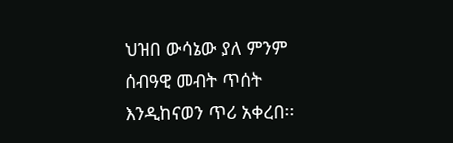ህዝበ ውሳኔው ያለ ምንም ሰብዓዊ መብት ጥሰት እንዲከናወን ጥሪ አቀረበ፡፡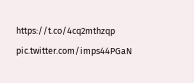https://t.co/4cq2mthzqp pic.twitter.com/imps44PGaN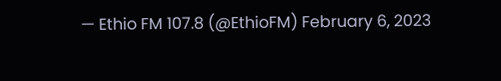— Ethio FM 107.8 (@EthioFM) February 6, 2023